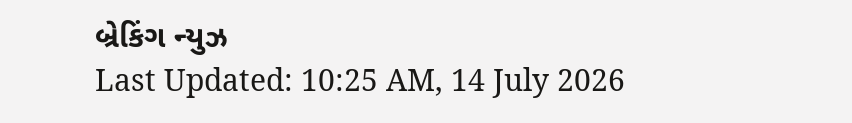બ્રેકિંગ ન્યુઝ
Last Updated: 10:25 AM, 14 July 2026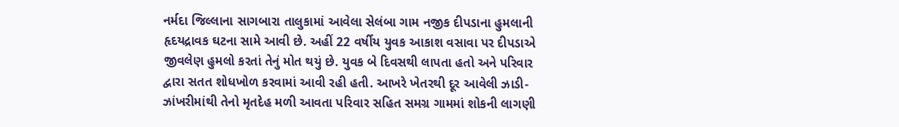નર્મદા જિલ્લાના સાગબારા તાલુકામાં આવેલા સેલંબા ગામ નજીક દીપડાના હુમલાની હૃદયદ્રાવક ઘટના સામે આવી છે. અહીં 22 વર્ષીય યુવક આકાશ વસાવા પર દીપડાએ જીવલેણ હુમલો કરતાં તેનું મોત થયું છે. યુવક બે દિવસથી લાપતા હતો અને પરિવાર દ્વારા સતત શોધખોળ કરવામાં આવી રહી હતી. આખરે ખેતરથી દૂર આવેલી ઝાડી-ઝાંખરીમાંથી તેનો મૃતદેહ મળી આવતા પરિવાર સહિત સમગ્ર ગામમાં શોકની લાગણી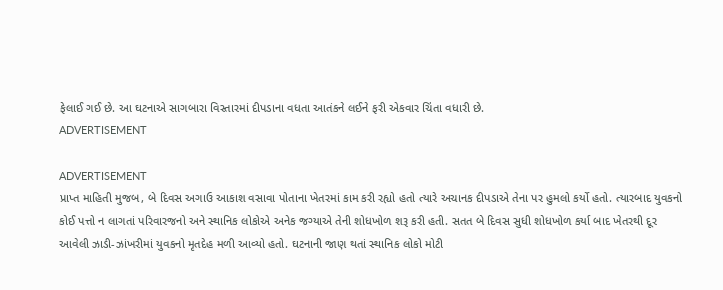ફેલાઈ ગઈ છે. આ ઘટનાએ સાગબારા વિસ્તારમાં દીપડાના વધતા આતંકને લઈને ફરી એકવાર ચિંતા વધારી છે.
ADVERTISEMENT

ADVERTISEMENT
પ્રાપ્ત માહિતી મુજબ, બે દિવસ અગાઉ આકાશ વસાવા પોતાના ખેતરમાં કામ કરી રહ્યો હતો ત્યારે અચાનક દીપડાએ તેના પર હુમલો કર્યો હતો. ત્યારબાદ યુવકનો કોઈ પત્તો ન લાગતાં પરિવારજનો અને સ્થાનિક લોકોએ અનેક જગ્યાએ તેની શોધખોળ શરૂ કરી હતી. સતત બે દિવસ સુધી શોધખોળ કર્યા બાદ ખેતરથી દૂર આવેલી ઝાડી-ઝાંખરીમાં યુવકનો મૃતદેહ મળી આવ્યો હતો. ઘટનાની જાણ થતાં સ્થાનિક લોકો મોટી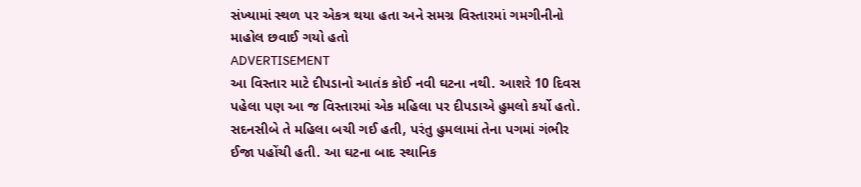સંખ્યામાં સ્થળ પર એકત્ર થયા હતા અને સમગ્ર વિસ્તારમાં ગમગીનીનો માહોલ છવાઈ ગયો હતો
ADVERTISEMENT
આ વિસ્તાર માટે દીપડાનો આતંક કોઈ નવી ઘટના નથી. આશરે 10 દિવસ પહેલા પણ આ જ વિસ્તારમાં એક મહિલા પર દીપડાએ હુમલો કર્યો હતો. સદનસીબે તે મહિલા બચી ગઈ હતી, પરંતુ હુમલામાં તેના પગમાં ગંભીર ઈજા પહોંચી હતી. આ ઘટના બાદ સ્થાનિક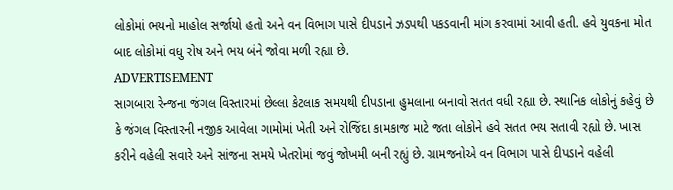લોકોમાં ભયનો માહોલ સર્જાયો હતો અને વન વિભાગ પાસે દીપડાને ઝડપથી પકડવાની માંગ કરવામાં આવી હતી. હવે યુવકના મોત બાદ લોકોમાં વધુ રોષ અને ભય બંને જોવા મળી રહ્યા છે.
ADVERTISEMENT
સાગબારા રેન્જના જંગલ વિસ્તારમાં છેલ્લા કેટલાક સમયથી દીપડાના હુમલાના બનાવો સતત વધી રહ્યા છે. સ્થાનિક લોકોનું કહેવું છે કે જંગલ વિસ્તારની નજીક આવેલા ગામોમાં ખેતી અને રોજિંદા કામકાજ માટે જતા લોકોને હવે સતત ભય સતાવી રહ્યો છે. ખાસ કરીને વહેલી સવારે અને સાંજના સમયે ખેતરોમાં જવું જોખમી બની રહ્યું છે. ગ્રામજનોએ વન વિભાગ પાસે દીપડાને વહેલી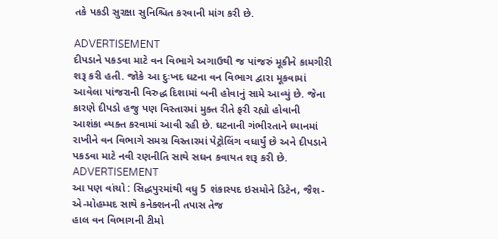તકે પકડી સુરક્ષા સુનિશ્ચિત કરવાની માંગ કરી છે.

ADVERTISEMENT
દીપડાને પકડવા માટે વન વિભાગે અગાઉથી જ પાંજરું મૂકીને કામગીરી શરૂ કરી હતી. જોકે આ દુઃખદ ઘટના વન વિભાગ દ્વારા મૂકવામાં આવેલા પાંજરાની વિરુદ્ધ દિશામાં બની હોવાનું સામે આવ્યું છે. જેના કારણે દીપડો હજુ પણ વિસ્તારમાં મુક્ત રીતે ફરી રહ્યો હોવાની આશંકા વ્યક્ત કરવામાં આવી રહી છે. ઘટનાની ગંભીરતાને ધ્યાનમાં રાખીને વન વિભાગે સમગ્ર વિસ્તારમાં પેટ્રોલિંગ વધાર્યું છે અને દીપડાને પકડવા માટે નવી રણનીતિ સાથે સઘન કવાયત શરૂ કરી છે.
ADVERTISEMENT
આ પણ વાંચો : સિદ્ધપુરમાંથી વધુ 5 શંકાસ્પદ ઇસમોને ડિટેન, જૈશ-એ-મોહમ્મદ સાથે કનેક્શનની તપાસ તેજ
હાલ વન વિભાગની ટીમો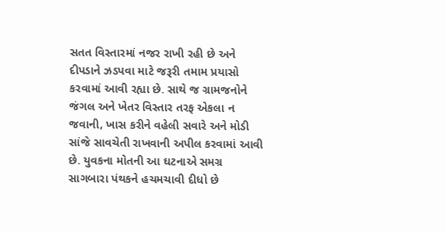સતત વિસ્તારમાં નજર રાખી રહી છે અને દીપડાને ઝડપવા માટે જરૂરી તમામ પ્રયાસો કરવામાં આવી રહ્યા છે. સાથે જ ગ્રામજનોને જંગલ અને ખેતર વિસ્તાર તરફ એકલા ન જવાની, ખાસ કરીને વહેલી સવારે અને મોડી સાંજે સાવચેતી રાખવાની અપીલ કરવામાં આવી છે. યુવકના મોતની આ ઘટનાએ સમગ્ર સાગબારા પંથકને હચમચાવી દીધો છે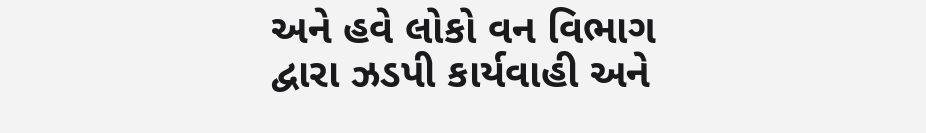અને હવે લોકો વન વિભાગ દ્વારા ઝડપી કાર્યવાહી અને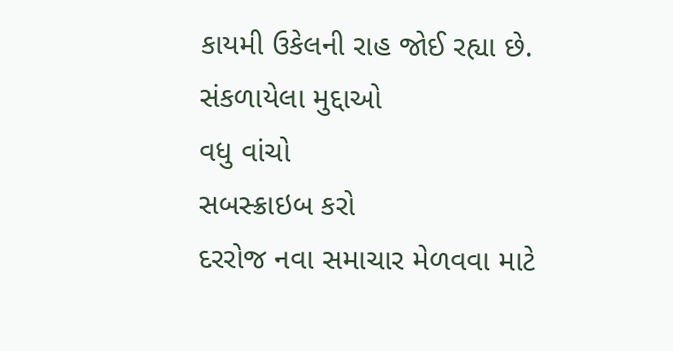કાયમી ઉકેલની રાહ જોઈ રહ્યા છે.
સંકળાયેલા મુદ્દાઓ
વધુ વાંચો
સબસ્ક્રાઇબ કરો
દરરોજ નવા સમાચાર મેળવવા માટે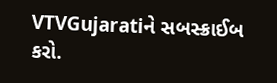VTVGujaratiને સબસ્ક્રાઈબ કરો.